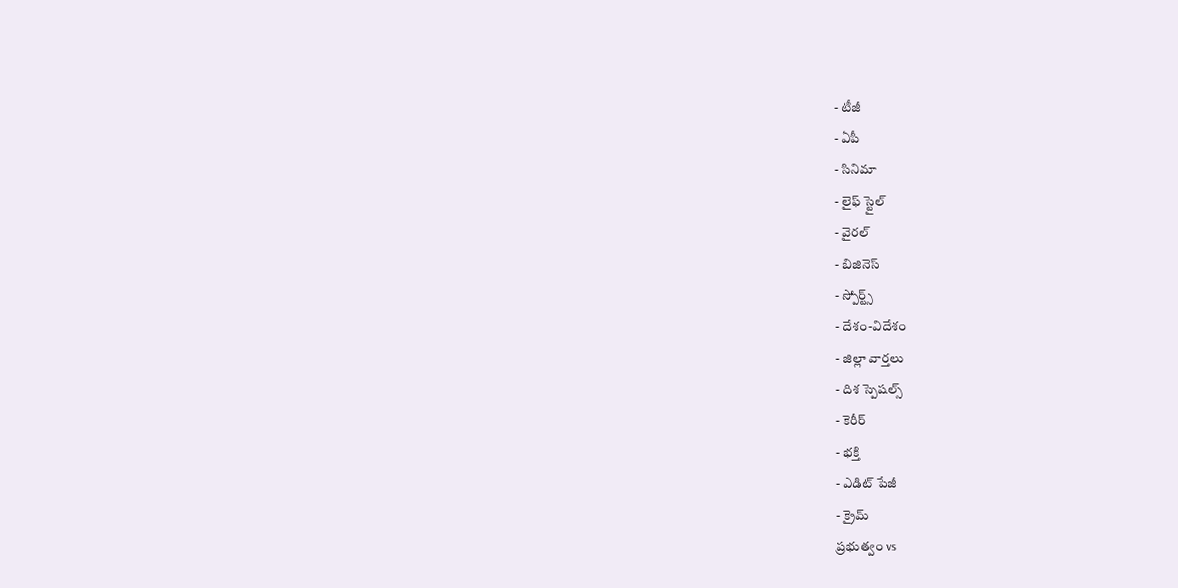- టీజీ
- ఏపీ
- సినిమా
- లైఫ్ స్టైల్
- వైరల్
- బిజినెస్
- స్పోర్ట్స్
- దేశం-విదేశం
- జిల్లా వార్తలు
- దిశ స్పెషల్స్
- కెరీర్
- భక్తి
- ఎడిట్ పేజీ
- క్రైమ్
ప్రభుత్వం vs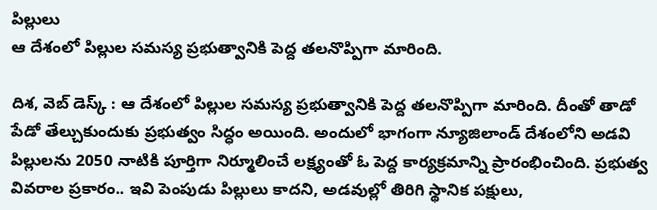పిల్లులు
ఆ దేశంలో పిల్లుల సమస్య ప్రభుత్వానికి పెద్ద తలనొప్పిగా మారింది.

దిశ, వెబ్ డెస్క్ : ఆ దేశంలో పిల్లుల సమస్య ప్రభుత్వానికి పెద్ద తలనొప్పిగా మారింది. దీంతో తాడో పేడో తేల్చుకుందుకు ప్రభుత్వం సిద్ధం అయింది. అందులో భాగంగా న్యూజిలాండ్ దేశంలోని అడవి పిల్లులను 2050 నాటికి పూర్తిగా నిర్మూలించే లక్ష్యంతో ఓ పెద్ద కార్యక్రమాన్ని ప్రారంభించింది. ప్రభుత్వ వివరాల ప్రకారం.. ఇవి పెంపుడు పిల్లులు కాదని, అడవుల్లో తిరిగి స్థానిక పక్షులు,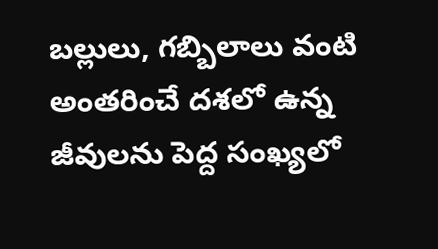బల్లులు, గబ్బిలాలు వంటి అంతరించే దశలో ఉన్న జీవులను పెద్ద సంఖ్యలో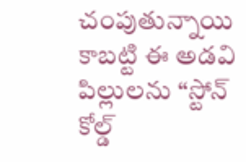చంపుతున్నాయి కాబట్టి ఈ అడవి పిల్లులను “స్టోన్ కోల్డ్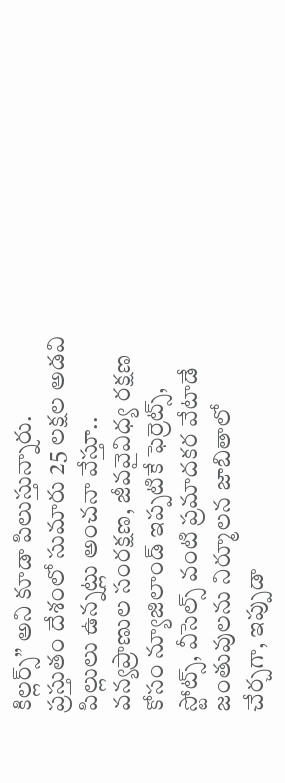కిల్లర్స్” అని కూడా పిలుస్తున్నారు.
ప్రస్తుతం దేశంలో సుమారు 25 లక్షల అడవి పిల్లులు ఉన్నట్లు అంచనా వేస్తూ.. వన్యప్రాణుల సంరక్షణ, జీవవైవిధ్య రక్షణ కోసం న్యూజిలాండ్ ఇప్పటికే ఫెర్రెట్స్, స్టోట్స్, వీసెల్స్ వంటి ప్రమాదకర వేటాడే జంతువులను నిర్మూలన జాబితాలో చేర్చగా, ఇప్పుడా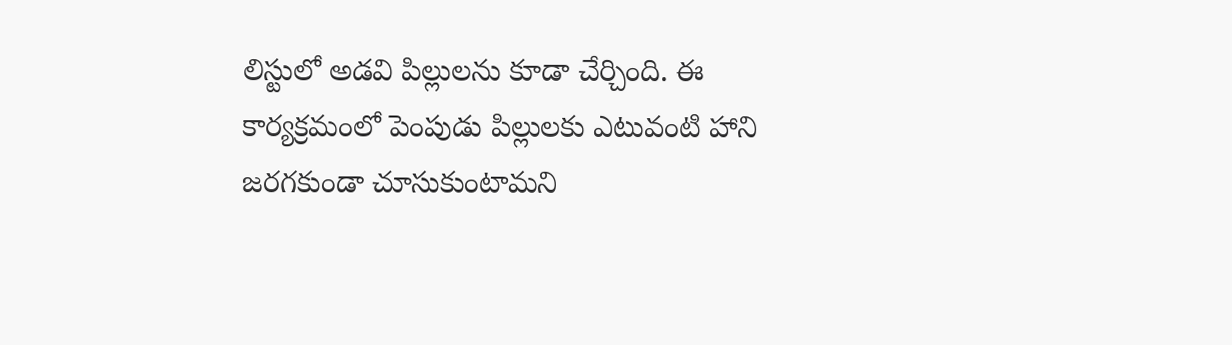లిస్టులో అడవి పిల్లులను కూడా చేర్చింది. ఈ కార్యక్రమంలో పెంపుడు పిల్లులకు ఎటువంటి హాని జరగకుండా చూసుకుంటామని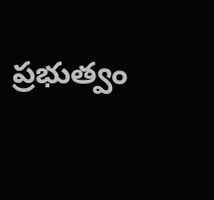ప్రభుత్వం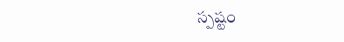స్పష్టం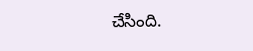చేసింది.